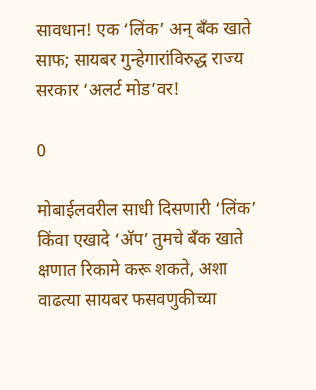सावधान! एक ‘लिंक’ अन् बँक खाते साफ; सायबर गुन्हेगारांविरुद्ध राज्य सरकार ‘अलर्ट मोड’वर!

0

मोबाईलवरील साधी दिसणारी ‘लिंक’ किंवा एखादे ‘अ‍ॅप’ तुमचे बँक खाते क्षणात रिकामे करू शकते, अशा वाढत्या सायबर फसवणुकीच्या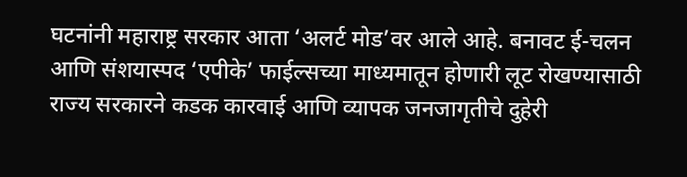घटनांनी महाराष्ट्र सरकार आता ‘अलर्ट मोड’वर आले आहे. बनावट ई-चलन आणि संशयास्पद ‘एपीके’ फाईल्सच्या माध्यमातून होणारी लूट रोखण्यासाठी राज्य सरकारने कडक कारवाई आणि व्यापक जनजागृतीचे दुहेरी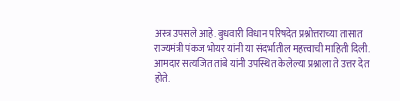अस्त्र उपसले आहे. बुधवारी विधान परिषदेत प्रश्नोत्तराच्या तासात राज्यमंत्री पंकज भोयर यांनी या संदर्भातील महत्त्वाची माहिती दिली. आमदार सत्यजित तांबे यांनी उपस्थित केलेल्या प्रश्नाला ते उत्तर देत होते.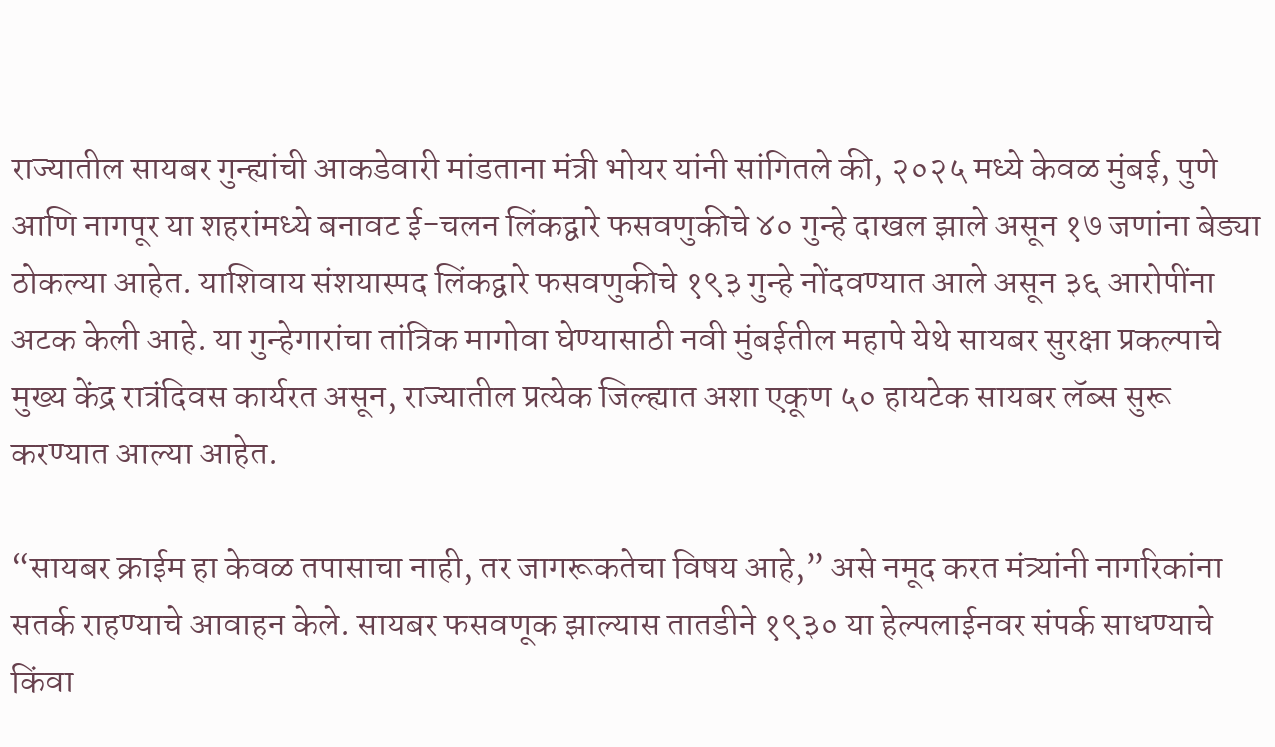राज्यातील सायबर गुन्ह्यांची आकडेवारी मांडताना मंत्री भोयर यांनी सांगितले की, २०२५ मध्ये केवळ मुंबई, पुणे आणि नागपूर या शहरांमध्ये बनावट ई-चलन लिंकद्वारे फसवणुकीचे ४० गुन्हे दाखल झाले असून १७ जणांना बेड्या ठोकल्या आहेत. याशिवाय संशयास्पद लिंकद्वारे फसवणुकीचे १९३ गुन्हे नोंदवण्यात आले असून ३६ आरोपींना अटक केली आहे. या गुन्हेगारांचा तांत्रिक मागोवा घेण्यासाठी नवी मुंबईतील महापे येथे सायबर सुरक्षा प्रकल्पाचे मुख्य केंद्र रात्रंदिवस कार्यरत असून, राज्यातील प्रत्येक जिल्ह्यात अशा एकूण ५० हायटेक सायबर लॅब्स सुरू करण्यात आल्या आहेत.

“सायबर क्राईम हा केवळ तपासाचा नाही, तर जागरूकतेचा विषय आहे,” असे नमूद करत मंत्र्यांनी नागरिकांना सतर्क राहण्याचे आवाहन केले. सायबर फसवणूक झाल्यास तातडीने १९३० या हेल्पलाईनवर संपर्क साधण्याचे किंवा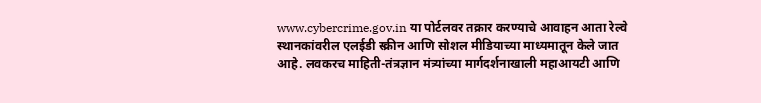www.cybercrime.gov.in या पोर्टलवर तक्रार करण्याचे आवाहन आता रेल्वे स्थानकांवरील एलईडी स्क्रीन आणि सोशल मीडियाच्या माध्यमातून केले जात आहे. लवकरच माहिती-तंत्रज्ञान मंत्र्यांच्या मार्गदर्शनाखाली महाआयटी आणि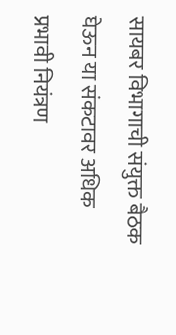सायबर विभागाची संयुक्त बैठक घेऊन या संकटावर अधिक प्रभावी नियंत्रण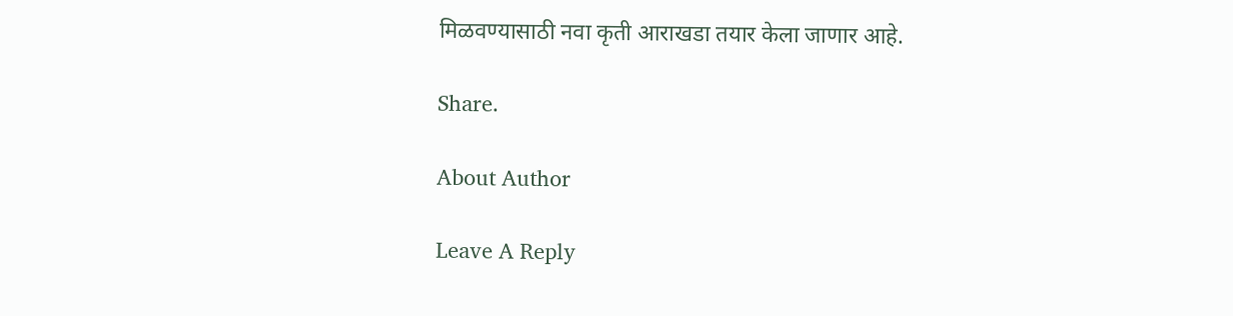मिळवण्यासाठी नवा कृती आराखडा तयार केला जाणार आहे.

Share.

About Author

Leave A Reply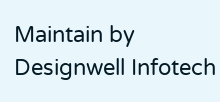Maintain by Designwell Infotech